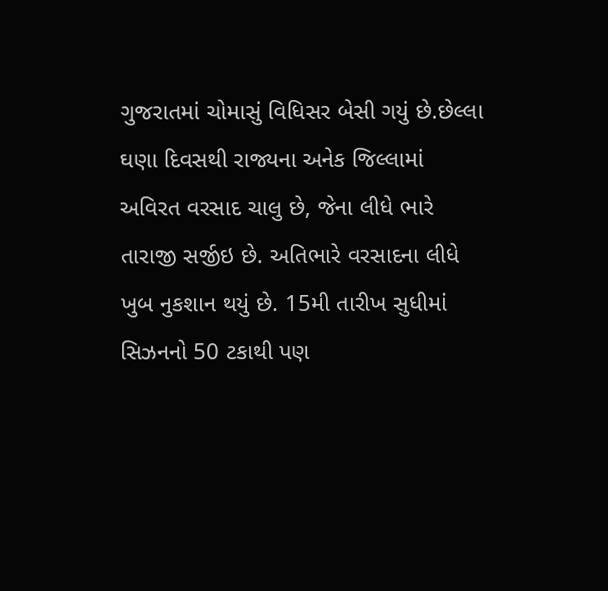ગુજરાતમાં ચોમાસું વિધિસર બેસી ગયું છે.છેલ્લા ઘણા દિવસથી રાજ્યના અનેક જિલ્લામાં અવિરત વરસાદ ચાલુ છે, જેના લીધે ભારે તારાજી સર્જીઇ છે. અતિભારે વરસાદના લીધે ખુબ નુકશાન થયું છે. 15મી તારીખ સુધીમાં સિઝનનો 50 ટકાથી પણ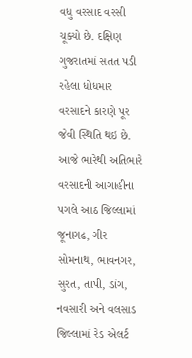વધુ વરસાદ વરસી ચૂક્યો છે. દક્ષિણ ગુજરાતમાં સતત પડી રહેલા ધોધમાર વરસાદને કારણે પૂર જેવી સ્થિતિ થઇ છે. આજે ભારેથી અતિભારે વરસાદની આગાહીના પગલે આઠ જિલ્લામાં જૂનાગઢ, ગીર સોમનાથ, ભાવનગર, સુરત, તાપી, ડાંગ, નવસારી અને વલસાડ જિલ્લામાં રેડ એલર્ટ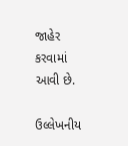જાહેર કરવામાં આવી છે.

ઉલ્લેખનીય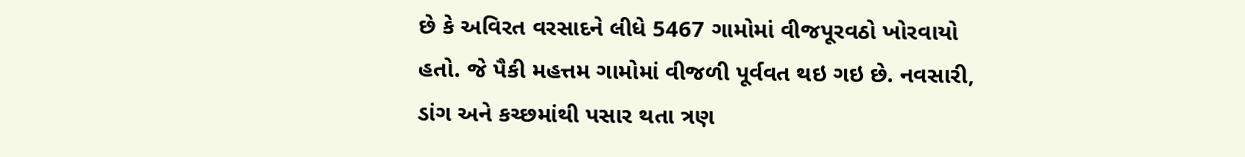છે કે અવિરત વરસાદને લીધે 5467 ગામોમાં વીજપૂરવઠો ખોરવાયો હતો. જે પૈકી મહત્તમ ગામોમાં વીજળી પૂર્વવત થઇ ગઇ છે. નવસારી, ડાંગ અને કચ્છમાંથી પસાર થતા ત્રણ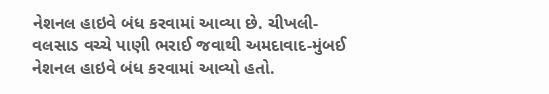નેશનલ હાઇવે બંધ કરવામાં આવ્યા છે. ચીખલી-વલસાડ વચ્ચે પાણી ભરાઈ જવાથી અમદાવાદ-મુંબઈ નેશનલ હાઇવે બંધ કરવામાં આવ્યો હતો.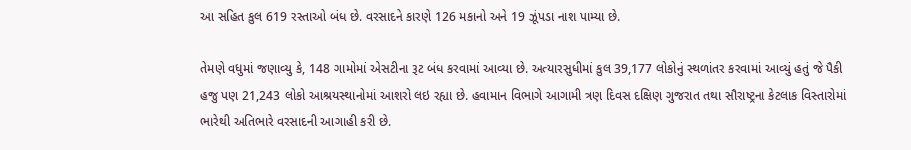આ સહિત કુલ 619 રસ્તાઓ બંધ છે. વરસાદને કારણે 126 મકાનો અને 19 ઝૂંપડા નાશ પામ્યા છે.

તેમણે વધુમાં જણાવ્યુ કે, 148 ગામોમાં એસટીના રૂટ બંધ કરવામાં આવ્યા છે. અત્યારસુધીમાં કુલ 39,177 લોકોનું સ્થળાંતર કરવામાં આવ્યું હતું જે પૈકી હજુ પણ 21,243 લોકો આશ્રયસ્થાનોમાં આશરો લઇ રહ્યા છે. હવામાન વિભાગે આગામી ત્રણ દિવસ દક્ષિણ ગુજરાત તથા સૌરાષ્ટ્રના કેટલાક વિસ્તારોમાં ભારેથી અતિભારે વરસાદની આગાહી કરી છે.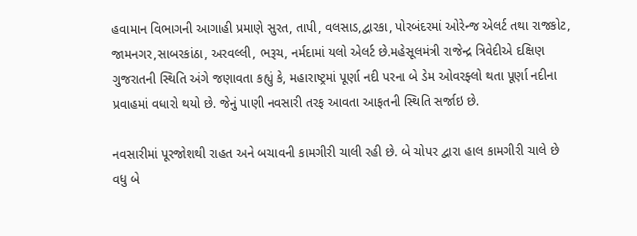હવામાન વિભાગની આગાહી પ્રમાણે સુરત, તાપી, વલસાડ,દ્વારકા, પોરબંદરમાં ઓરેન્જ એલર્ટ તથા રાજકોટ, જામનગર,સાબરકાંઠા, અરવલ્લી, ભરૂચ, નર્મદામાં યલો એલર્ટ છે.મહેસૂલમંત્રી રાજેન્દ્ર ત્રિવેદીએ દક્ષિણ ગુજરાતની સ્થિતિ અંગે જણાવતા કહ્યું કે, મહારાષ્ટ્રમાં પૂર્ણા નદી પરના બે ડેમ ઓવરફ્લો થતા પૂર્ણા નદીના પ્રવાહમાં વધારો થયો છે. જેનું પાણી નવસારી તરફ આવતા આફતની સ્થિતિ સર્જાઇ છે.

નવસારીમાં પૂરજોશથી રાહત અને બચાવની કામગીરી ચાલી રહી છે. બે ચોપર દ્વારા હાલ કામગીરી ચાલે છે વધુ બે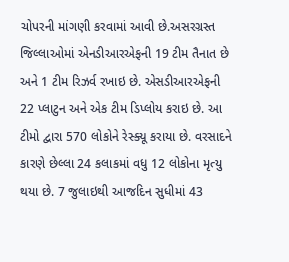ચોપરની માંગણી કરવામાં આવી છે.અસરગ્રસ્ત જિલ્લાઓમાં એનડીઆરએફની 19 ટીમ તૈનાત છે અને 1 ટીમ રિઝર્વ રખાઇ છે. એસડીઆરએફની 22 પ્લાટુન અને એક ટીમ ડિપ્લોય કરાઇ છે. આ ટીમો દ્વારા 570 લોકોને રેસ્ક્યૂ કરાયા છે. વરસાદને કારણે છેલ્લા 24 કલાકમાં વધુ 12 લોકોના મૃત્યુ થયા છે. 7 જુલાઇથી આજદિન સુધીમાં 43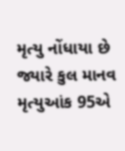મૃત્યુ નોંધાયા છે જ્યારે કુલ માનવ મૃત્યુઆંક 95એ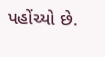પહોંચ્યો છે.